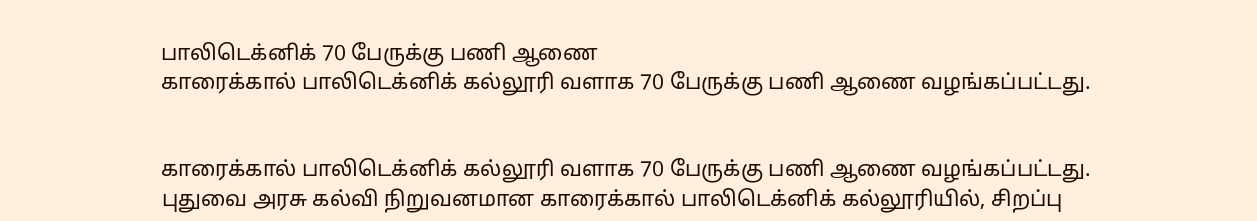பாலிடெக்னிக் 70 பேருக்கு பணி ஆணை
காரைக்கால் பாலிடெக்னிக் கல்லூரி வளாக 70 பேருக்கு பணி ஆணை வழங்கப்பட்டது.


காரைக்கால் பாலிடெக்னிக் கல்லூரி வளாக 70 பேருக்கு பணி ஆணை வழங்கப்பட்டது.
புதுவை அரசு கல்வி நிறுவனமான காரைக்கால் பாலிடெக்னிக் கல்லூரியில், சிறப்பு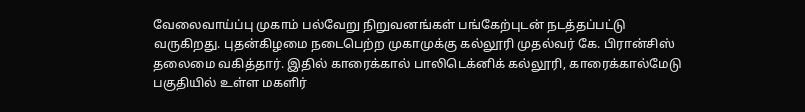வேலைவாய்ப்பு முகாம் பல்வேறு நிறுவனங்கள் பங்கேற்புடன் நடத்தப்பட்டு வருகிறது. புதன்கிழமை நடைபெற்ற முகாமுக்கு கல்லூரி முதல்வர் கே. பிரான்சிஸ் தலைமை வகித்தார். இதில் காரைக்கால் பாலிடெக்னிக் கல்லூரி, காரைக்கால்மேடு பகுதியில் உள்ள மகளிர்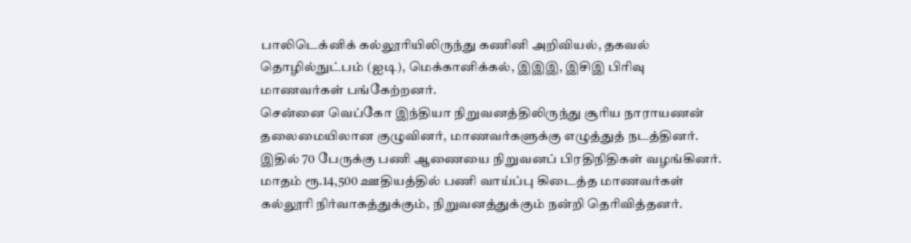பாலிடெக்னிக் கல்லூரியிலிருந்து கணினி அறிவியல், தகவல் தொழில்நுட்பம் (ஐடி), மெக்கானிக்கல், இஇஇ, இசிஇ பிரிவு மாணவர்கள் பங்கேற்றனர்.
சென்னை வெப்கோ இந்தியா நிறுவனத்திலிருந்து சூரிய நாராயணன் தலைமையிலான குழுவினர், மாணவர்களுக்கு எழுத்துத் நடத்தினர். இதில் 70 பேருக்கு பணி ஆணையை நிறுவனப் பிரதிநிதிகள் வழங்கினர்.
மாதம் ரூ.14,500 ஊதியத்தில் பணி வாய்ப்பு கிடைத்த மாணவர்கள் கல்லூரி நிர்வாகத்துக்கும், நிறுவனத்துக்கும் நன்றி தெரிவித்தனர்.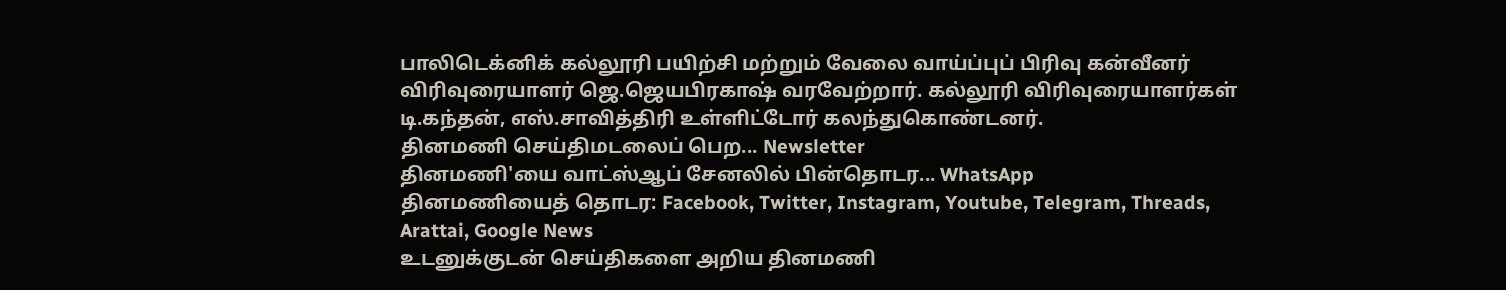பாலிடெக்னிக் கல்லூரி பயிற்சி மற்றும் வேலை வாய்ப்புப் பிரிவு கன்வீனர் விரிவுரையாளர் ஜெ.ஜெயபிரகாஷ் வரவேற்றார். கல்லூரி விரிவுரையாளர்கள் டி.கந்தன், எஸ்.சாவித்திரி உள்ளிட்டோர் கலந்துகொண்டனர்.
தினமணி செய்திமடலைப் பெற... Newsletter
தினமணி'யை வாட்ஸ்ஆப் சேனலில் பின்தொடர... WhatsApp
தினமணியைத் தொடர: Facebook, Twitter, Instagram, Youtube, Telegram, Threads, Arattai, Google News
உடனுக்குடன் செய்திகளை அறிய தினமணி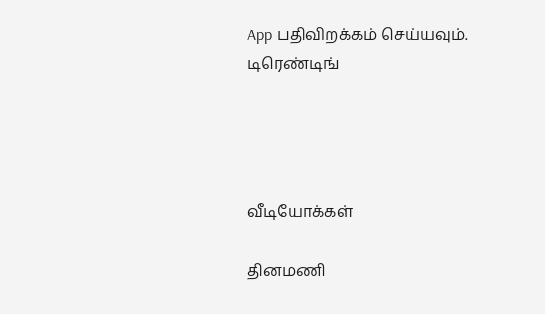App பதிவிறக்கம் செய்யவும்.
டிரெண்டிங்




வீடியோக்கள்

தினமணி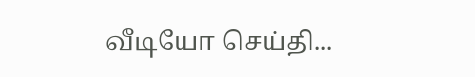வீடியோ செய்தி...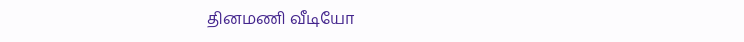தினமணி வீடியோ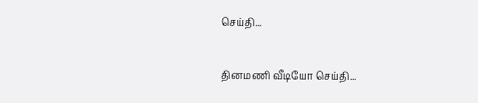செய்தி...

தினமணி வீடியோ செய்தி...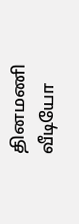தினமணி வீடியோ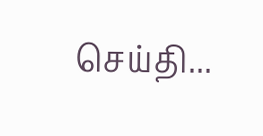செய்தி...